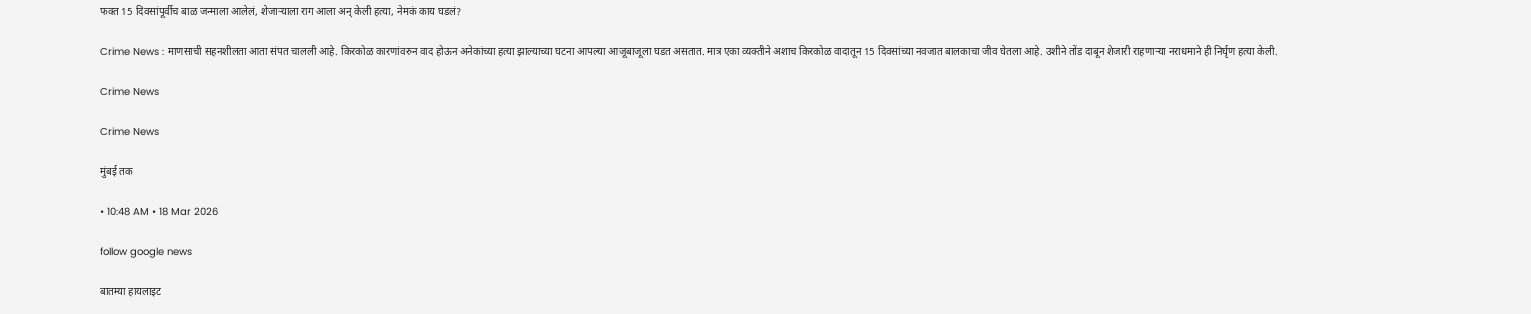फक्त 15 दिवसांपूर्वीच बाळ जन्माला आलेलं, शेजाऱ्याला राग आला अन् केली हत्या, नेमकं काय घडलं?

Crime News : माणसाची सहनशीलता आता संपत चालली आहे. किरकोळ कारणांवरुन वाद होऊन अनेकांच्या हत्या झाल्याच्या घटना आपल्या आजूबाजूला घडत असतात. मात्र एका व्यक्तीने अशाच किरकोळ वादातून 15 दिवसांच्या नवजात बालकाचा जीव घेतला आहे. उशीने तोंड दाबून शेजारी राहणाऱ्या नराधमाने ही निर्घृण हत्या केली.

Crime News

Crime News

मुंबई तक

• 10:48 AM • 18 Mar 2026

follow google news

बातम्या हायलाइट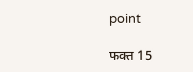point

फक्त 15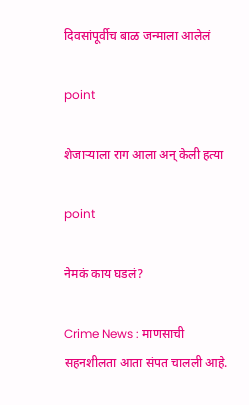दिवसांपूर्वीच बाळ जन्माला आलेलं

point

शेजाऱ्याला राग आला अन् केली हत्या

point

नेमकं काय घडलं?

Crime News : माणसाची सहनशीलता आता संपत चालली आहे.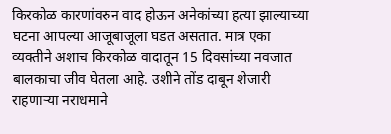किरकोळ कारणांवरुन वाद होऊन अनेकांच्या हत्या झाल्याच्या घटना आपल्या आजूबाजूला घडत असतात. मात्र एका व्यक्तीने अशाच किरकोळ वादातून 15 दिवसांच्या नवजात बालकाचा जीव घेतला आहे. उशीने तोंड दाबून शेजारी राहणाऱ्या नराधमाने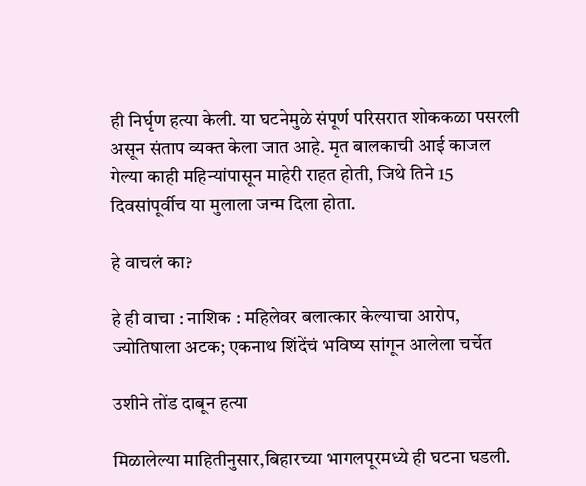ही निर्घृण हत्या केली. या घटनेमुळे संपूर्ण परिसरात शोककळा पसरली असून संताप व्यक्त केला जात आहे. मृत बालकाची आई काजल गेल्या काही महिन्यांपासून माहेरी राहत होती, जिथे तिने 15 दिवसांपूर्वीच या मुलाला जन्म दिला होता.

हे वाचलं का?

हे ही वाचा : नाशिक : महिलेवर बलात्कार केल्याचा आरोप, ज्योतिषाला अटक; एकनाथ शिंदेंचं भविष्य सांगून आलेला चर्चेत

उशीने तोंड दाबून हत्या

मिळालेल्या माहितीनुसार,बिहारच्या भागलपूरमध्ये ही घटना घडली.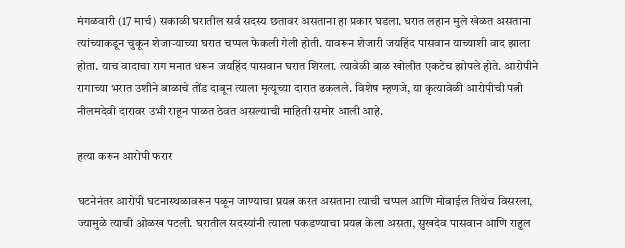मंगळवारी (17 मार्च) सकाळी घरातील सर्व सदस्य छतावर असताना हा प्रकार घडला. घरात लहान मुले खेळत असताना त्यांच्याकडून चुकून शेजाऱ्याच्या घरात चप्पल फेकली गेली होती. यावरून शेजारी जयहिंद पासवान याच्याशी वाद झाला होता. याच वादाचा राग मनात धरून जयहिंद पासवान घरात शिरला. त्यावेळी बाळ खोलीत एकटेच झोपले होते. आरोपीने रागाच्या भरात उशीने बाळाचे तोंड दाबून त्याला मृत्यूच्या दारात ढकलले. विशेष म्हणजे, या कृत्यावेळी आरोपीची पत्नी नीलमदेवी दारावर उभी राहून पाळत ठेवत असल्याची माहिती समोर आली आहे.

हत्या करुन आरोपी फरार

घटनेनंतर आरोपी घटनास्थळावरून पळून जाण्याचा प्रयत्न करत असताना त्याची चप्पल आणि मोबाईल तिथेच विसरला, ज्यामुळे त्याची ओळख पटली. घरातील सदस्यांनी त्याला पकडण्याचा प्रयत्न केला असता, सुखदेव पासवान आणि राहुल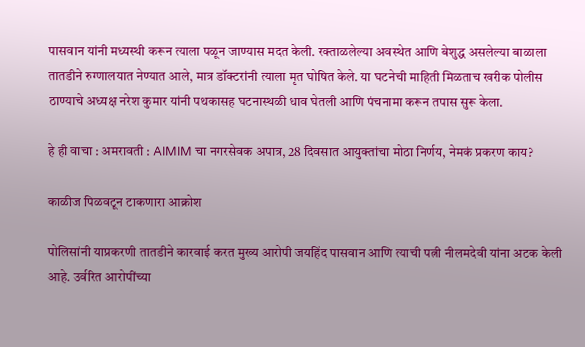पासवान यांनी मध्यस्थी करून त्याला पळून जाण्यास मदत केली. रक्ताळलेल्या अवस्थेत आणि बेशुद्ध असलेल्या बाळाला तातडीने रुग्णालयात नेण्यात आले, मात्र डॉक्टरांनी त्याला मृत घोषित केले. या घटनेची माहिती मिळताच खरीक पोलीस ठाण्याचे अध्यक्ष नरेश कुमार यांनी पथकासह घटनास्थळी धाव घेतली आणि पंचनामा करून तपास सुरू केला.

हे ही वाचा : अमरावती : AIMIM चा नगरसेवक अपात्र, 28 दिवसात आयुक्तांचा मोठा निर्णय, नेमकं प्रकरण काय?

काळीज पिळवटून टाकणारा आक्रोश

पोलिसांनी याप्रकरणी तातडीने कारवाई करत मुख्य आरोपी जयहिंद पासवान आणि त्याची पत्नी नीलमदेवी यांना अटक केली आहे. उर्वरित आरोपींच्या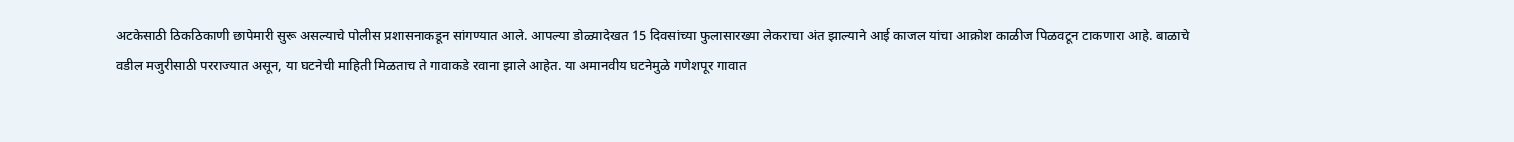अटकेसाठी ठिकठिकाणी छापेमारी सुरू असल्याचे पोलीस प्रशासनाकडून सांगण्यात आले. आपल्या डोळ्यादेखत 15 दिवसांच्या फुलासारख्या लेकराचा अंत झाल्याने आई काजल यांचा आक्रोश काळीज पिळवटून टाकणारा आहे. बाळाचे वडील मजुरीसाठी परराज्यात असून, या घटनेची माहिती मिळताच ते गावाकडे रवाना झाले आहेत. या अमानवीय घटनेमुळे गणेशपूर गावात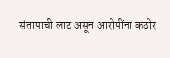संतापाची लाट असून आरोपींना कठोर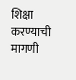शिक्षा करण्याची मागणी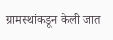ग्रामस्थांकडून केली जात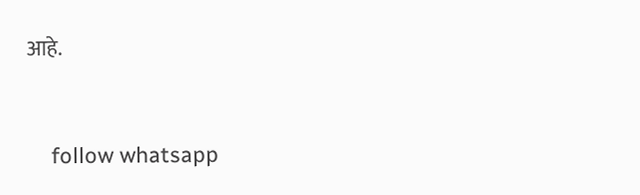आहे.


    follow whatsapp